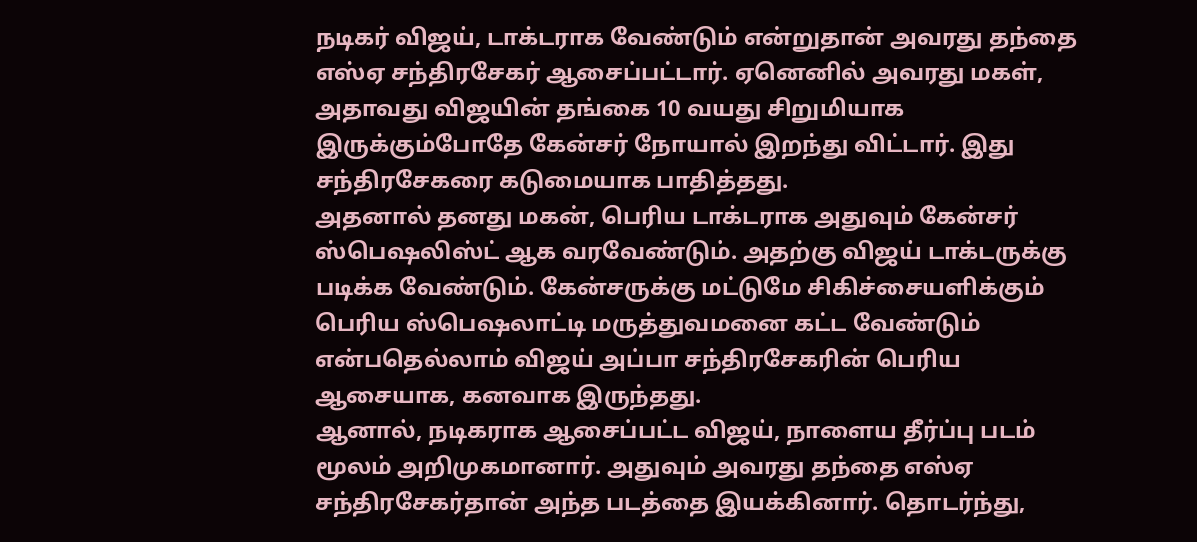நடிகர் விஜய், டாக்டராக வேண்டும் என்றுதான் அவரது தந்தை எஸ்ஏ சந்திரசேகர் ஆசைப்பட்டார். ஏனெனில் அவரது மகள், அதாவது விஜயின் தங்கை 10 வயது சிறுமியாக இருக்கும்போதே கேன்சர் நோயால் இறந்து விட்டார். இது சந்திரசேகரை கடுமையாக பாதித்தது.
அதனால் தனது மகன், பெரிய டாக்டராக அதுவும் கேன்சர் ஸ்பெஷலிஸ்ட் ஆக வரவேண்டும். அதற்கு விஜய் டாக்டருக்கு படிக்க வேண்டும். கேன்சருக்கு மட்டுமே சிகிச்சையளிக்கும் பெரிய ஸ்பெஷலாட்டி மருத்துவமனை கட்ட வேண்டும் என்பதெல்லாம் விஜய் அப்பா சந்திரசேகரின் பெரிய ஆசையாக, கனவாக இருந்தது.
ஆனால், நடிகராக ஆசைப்பட்ட விஜய், நாளைய தீர்ப்பு படம் மூலம் அறிமுகமானார். அதுவும் அவரது தந்தை எஸ்ஏ சந்திரசேகர்தான் அந்த படத்தை இயக்கினார். தொடர்ந்து,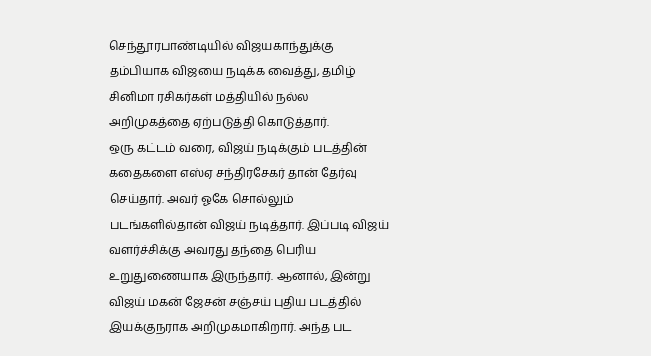செந்தூரபாண்டியில் விஜயகாந்துக்கு தம்பியாக விஜயை நடிக்க வைத்து, தமிழ் சினிமா ரசிகர்கள் மத்தியில் நல்ல அறிமுகத்தை ஏற்படுத்தி கொடுத்தார்.
ஒரு கட்டம் வரை, விஜய் நடிக்கும் படத்தின் கதைகளை எஸ்ஏ சந்திரசேகர் தான் தேர்வு செய்தார். அவர் ஓகே சொல்லும் படங்களில்தான் விஜய் நடித்தார். இப்படி விஜய் வளர்ச்சிக்கு அவரது தந்தை பெரிய உறுதுணையாக இருந்தார். ஆனால், இன்று விஜய் மகன் ஜேசன் சஞ்சய் புதிய படத்தில் இயக்குநராக அறிமுகமாகிறார். அந்த பட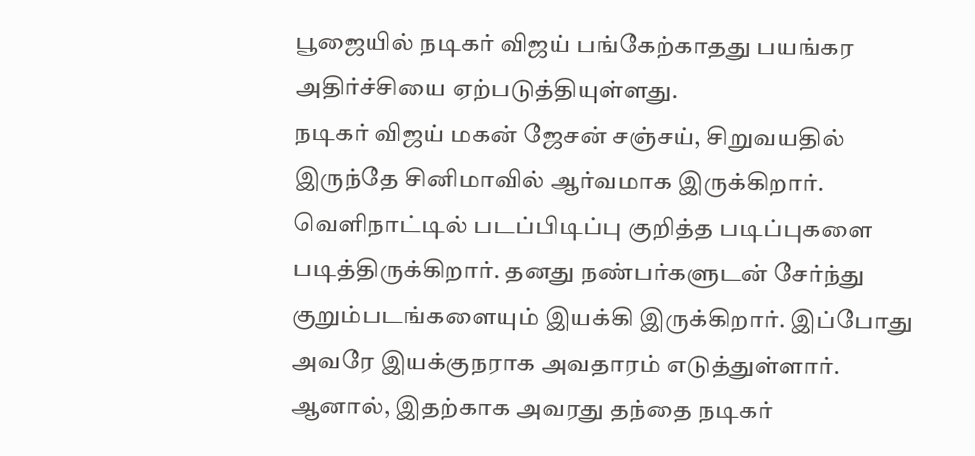பூஜையில் நடிகர் விஜய் பங்கேற்காதது பயங்கர அதிர்ச்சியை ஏற்படுத்தியுள்ளது.
நடிகர் விஜய் மகன் ஜேசன் சஞ்சய், சிறுவயதில் இருந்தே சினிமாவில் ஆர்வமாக இருக்கிறார். வெளிநாட்டில் படப்பிடிப்பு குறித்த படிப்புகளை படித்திருக்கிறார். தனது நண்பர்களுடன் சேர்ந்து குறும்படங்களையும் இயக்கி இருக்கிறார். இப்போது அவரே இயக்குநராக அவதாரம் எடுத்துள்ளார். ஆனால், இதற்காக அவரது தந்தை நடிகர்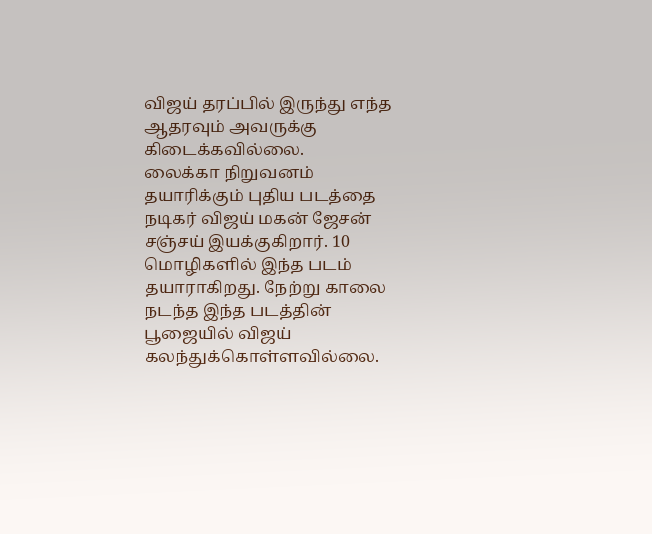விஜய் தரப்பில் இருந்து எந்த ஆதரவும் அவருக்கு கிடைக்கவில்லை.
லைக்கா நிறுவனம் தயாரிக்கும் புதிய படத்தை நடிகர் விஜய் மகன் ஜேசன் சஞ்சய் இயக்குகிறார். 10 மொழிகளில் இந்த படம் தயாராகிறது. நேற்று காலை நடந்த இந்த படத்தின் பூஜையில் விஜய் கலந்துக்கொள்ளவில்லை.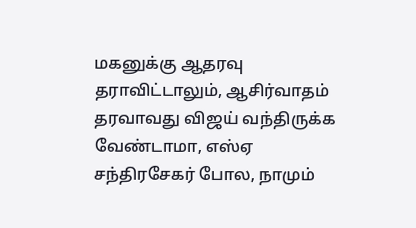மகனுக்கு ஆதரவு தராவிட்டாலும், ஆசிர்வாதம் தரவாவது விஜய் வந்திருக்க வேண்டாமா, எஸ்ஏ சந்திரசேகர் போல, நாமும்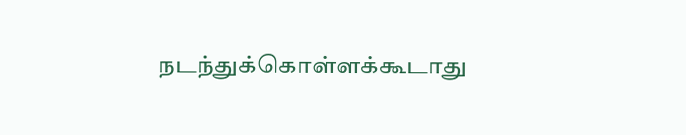நடந்துக்கொள்ளக்கூடாது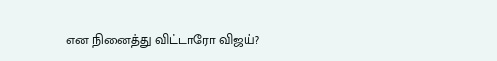என நினைத்து விட்டாரோ விஜய்?